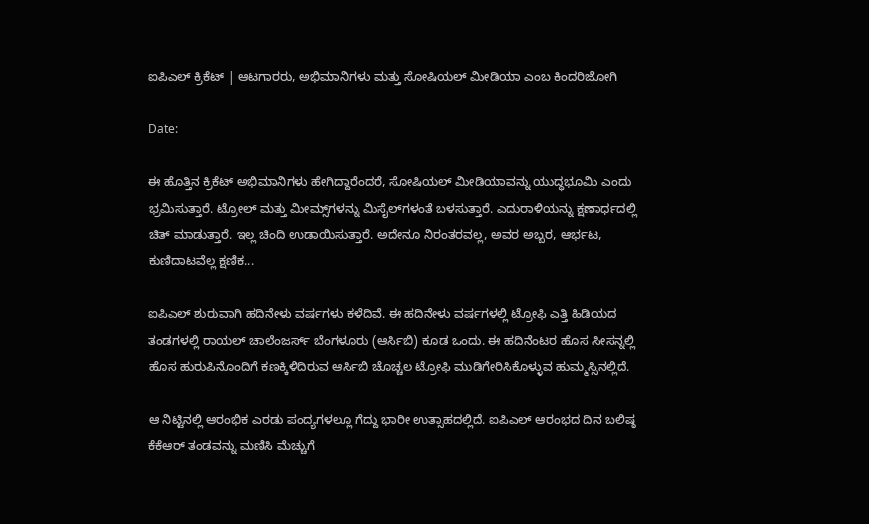ಐಪಿಎಲ್ ಕ್ರಿಕೆಟ್ | ಆಟಗಾರರು, ಅಭಿಮಾನಿಗಳು ಮತ್ತು ಸೋಷಿಯಲ್ ಮೀಡಿಯಾ ಎಂಬ ಕಿಂದರಿಜೋಗಿ

Date:

ಈ ಹೊತ್ತಿನ ಕ್ರಿಕೆಟ್ ಅಭಿಮಾನಿಗಳು ಹೇಗಿದ್ದಾರೆಂದರೆ, ಸೋಷಿಯಲ್ ಮೀಡಿಯಾವನ್ನು ಯುದ್ಧಭೂಮಿ ಎಂದು ಭ್ರಮಿಸುತ್ತಾರೆ. ಟ್ರೋಲ್ ಮತ್ತು ಮೀಮ್ಸ್‌ಗಳನ್ನು ಮಿಸೈಲ್‌ಗಳಂತೆ ಬಳಸುತ್ತಾರೆ. ಎದುರಾಳಿಯನ್ನು ಕ್ಷಣಾರ್ಧದಲ್ಲಿ ಚಿತ್ ಮಾಡುತ್ತಾರೆ. ಇಲ್ಲ ಚಿಂದಿ ಉಡಾಯಿಸುತ್ತಾರೆ. ಅದೇನೂ ನಿರಂತರವಲ್ಲ, ಅವರ ಅಬ್ಬರ, ಆರ್ಭಟ, ಕುಣಿದಾಟವೆಲ್ಲ ಕ್ಷಣಿಕ...

ಐಪಿಎಲ್ ಶುರುವಾಗಿ ಹದಿನೇಳು ವರ್ಷಗಳು ಕಳೆದಿವೆ. ಈ ಹದಿನೇಳು ವರ್ಷಗಳಲ್ಲಿ ಟ್ರೋಫಿ ಎತ್ತಿ ಹಿಡಿಯದ ತಂಡಗಳಲ್ಲಿ ರಾಯಲ್ ಚಾಲೆಂಜರ್ಸ್ ಬೆಂಗಳೂರು (ಆರ್ಸಿಬಿ) ಕೂಡ ಒಂದು. ಈ ಹದಿನೆಂಟರ ಹೊಸ ಸೀಸನ್ನಲ್ಲಿ ಹೊಸ ಹುರುಪಿನೊಂದಿಗೆ ಕಣಕ್ಕಿಳಿದಿರುವ ಆರ್ಸಿಬಿ ಚೊಚ್ಚಲ ಟ್ರೋಫಿ ಮುಡಿಗೇರಿಸಿಕೊಳ್ಳುವ ಹುಮ್ಮಸ್ಸಿನಲ್ಲಿದೆ.

ಆ ನಿಟ್ಟಿನಲ್ಲಿ ಆರಂಭಿಕ ಎರಡು ಪಂದ್ಯಗಳಲ್ಲೂ ಗೆದ್ದು ಭಾರೀ ಉತ್ಸಾಹದಲ್ಲಿದೆ. ಐಪಿಎಲ್ ಆರಂಭದ ದಿನ ಬಲಿಷ್ಠ ಕೆಕೆಆರ್ ತಂಡವನ್ನು ಮಣಿಸಿ ಮೆಚ್ಚುಗೆ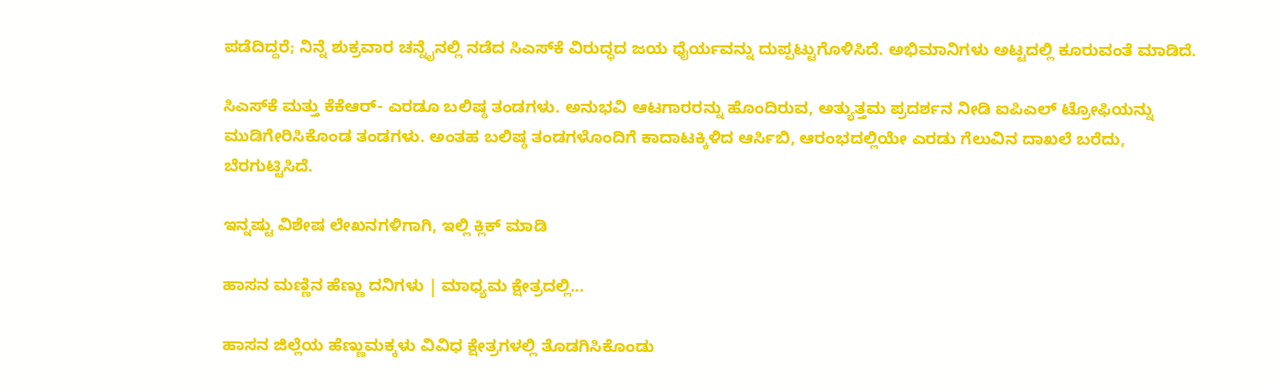ಪಡೆದಿದ್ದರೆ; ನಿನ್ನೆ ಶುಕ್ರವಾರ ಚನ್ನೈನಲ್ಲಿ ನಡೆದ ಸಿಎಸ್‌ಕೆ ವಿರುದ್ಧದ ಜಯ ಧೈರ್ಯವನ್ನು ದುಪ್ಪಟ್ಟುಗೊಳಿಸಿದೆ. ಅಭಿಮಾನಿಗಳು ಅಟ್ಟದಲ್ಲಿ ಕೂರುವಂತೆ ಮಾಡಿದೆ.

ಸಿಎಸ್‌ಕೆ ಮತ್ತು ಕೆಕೆಆರ್- ಎರಡೂ ಬಲಿಷ್ಠ ತಂಡಗಳು. ಅನುಭವಿ ಆಟಗಾರರನ್ನು ಹೊಂದಿರುವ, ಅತ್ಯುತ್ತಮ ಪ್ರದರ್ಶನ ನೀಡಿ ಐಪಿಎಲ್ ಟ್ರೋಫಿಯನ್ನು ಮುಡಿಗೇರಿಸಿಕೊಂಡ ತಂಡಗಳು. ಅಂತಹ ಬಲಿಷ್ಠ ತಂಡಗಳೊಂದಿಗೆ ಕಾದಾಟಕ್ಕಿಳಿದ ಆರ್ಸಿಬಿ, ಆರಂಭದಲ್ಲಿಯೇ ಎರಡು ಗೆಲುವಿನ ದಾಖಲೆ ಬರೆದು, ಬೆರಗುಟ್ಟಿಸಿದೆ.

ಇನ್ನಷ್ಟು ವಿಶೇಷ ಲೇಖನಗಳಿಗಾಗಿ, ಇಲ್ಲಿ ಕ್ಲಿಕ್ ಮಾಡಿ

ಹಾಸನ ಮಣ್ಣಿನ ಹೆಣ್ಣು ದನಿಗಳು | ಮಾಧ್ಯಮ ಕ್ಷೇತ್ರದಲ್ಲಿ...

ಹಾಸನ ಜಿಲ್ಲೆಯ ಹೆಣ್ಣುಮಕ್ಕಳು ವಿವಿಧ ಕ್ಷೇತ್ರಗಳಲ್ಲಿ ತೊಡಗಿಸಿಕೊಂಡು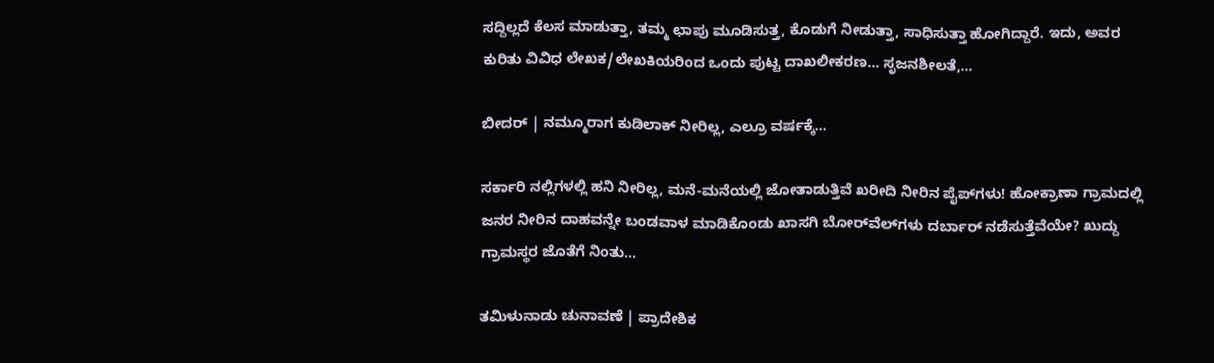ಸದ್ದಿಲ್ಲದೆ ಕೆಲಸ ಮಾಡುತ್ತಾ, ತಮ್ಮ ಛಾಪು ಮೂಡಿಸುತ್ತ, ಕೊಡುಗೆ ನೀಡುತ್ತಾ, ಸಾಧಿಸುತ್ತಾ ಹೋಗಿದ್ದಾರೆ. ಇದು, ಅವರ ಕುರಿತು ವಿವಿಧ ಲೇಖಕ/ಲೇಖಕಿಯರಿಂದ ಒಂದು ಪುಟ್ಟ ದಾಖಲೀಕರಣ… ಸೃಜನಶೀಲತೆ,...

ಬೀದರ್ | ನಮ್ಮೂರಾಗ ಕುಡಿಲಾಕ್ ನೀರಿಲ್ಲ, ಎಲ್ರೂ ವರ್ಷಕ್ಕೆ...

ಸರ್ಕಾರಿ ನಲ್ಲಿಗಳಲ್ಲಿ ಹನಿ ನೀರಿಲ್ಲ, ಮನೆ-ಮನೆಯಲ್ಲಿ ಜೋತಾಡುತ್ತಿವೆ ಖರೀದಿ ನೀರಿನ ಪೈಪ್‌ಗಳು! ಹೋಕ್ರಾಣಾ ಗ್ರಾಮದಲ್ಲಿ ಜನರ ನೀರಿನ ದಾಹವನ್ನೇ ಬಂಡವಾಳ ಮಾಡಿಕೊಂಡು ಖಾಸಗಿ ಬೋರ್‌ವೆಲ್‌ಗಳು ದರ್ಬಾರ್‌ ನಡೆಸುತ್ತೆವೆಯೇ? ಖುದ್ದು ಗ್ರಾಮಸ್ಥರ ಜೊತೆಗೆ ನಿಂತು...

ತಮಿಳುನಾಡು ಚುನಾವಣೆ | ಪ್ರಾದೇಶಿಕ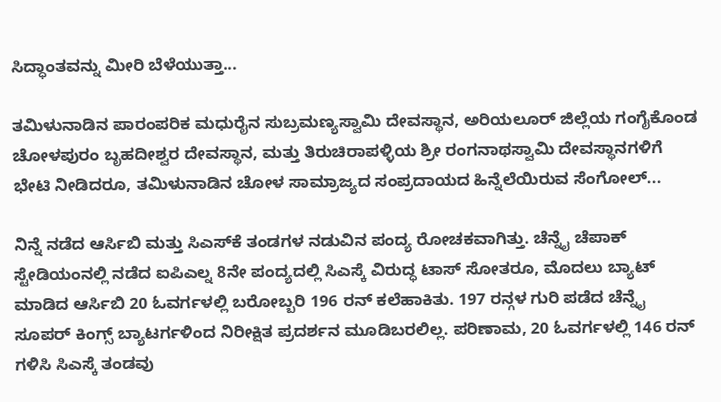ಸಿದ್ಧಾಂತವನ್ನು ಮೀರಿ ಬೆಳೆಯುತ್ತಾ...

ತಮಿಳುನಾಡಿನ ಪಾರಂಪರಿಕ ಮಧುರೈನ ಸುಬ್ರಮಣ್ಯಸ್ವಾಮಿ ದೇವಸ್ಥಾನ, ಅರಿಯಲೂರ್ ಜಿಲ್ಲೆಯ ಗಂಗೈಕೊಂಡ ಚೋಳಪುರಂ ಬೃಹದೀಶ್ವರ ದೇವಸ್ಥಾನ, ಮತ್ತು ತಿರುಚಿರಾಪಳ್ಳಿಯ ಶ್ರೀ ರಂಗನಾಥಸ್ವಾಮಿ ದೇವಸ್ಥಾನಗಳಿಗೆ ಭೇಟಿ ನೀಡಿದರೂ, ತಮಿಳುನಾಡಿನ ಚೋಳ ಸಾಮ್ರಾಜ್ಯದ ಸಂಪ್ರದಾಯದ ಹಿನ್ನೆಲೆಯಿರುವ ಸೆಂಗೋಲ್...

ನಿನ್ನೆ ನಡೆದ ಆರ್ಸಿಬಿ ಮತ್ತು ಸಿಎಸ್‌ಕೆ ತಂಡಗಳ ನಡುವಿನ ಪಂದ್ಯ ರೋಚಕವಾಗಿತ್ತು. ಚೆನ್ನೈ ಚೆಪಾಕ್ ಸ್ಟೇಡಿಯಂನಲ್ಲಿ ನಡೆದ ಐಪಿಎಲ್ನ 8ನೇ ಪಂದ್ಯದಲ್ಲಿ ಸಿಎಸ್ಕೆ ವಿರುದ್ಧ ಟಾಸ್ ಸೋತರೂ, ಮೊದಲು ಬ್ಯಾಟ್ ಮಾಡಿದ ಆರ್ಸಿಬಿ 20 ಓವರ್ಗಳಲ್ಲಿ ಬರೋಬ್ಬರಿ 196 ರನ್ ಕಲೆಹಾಕಿತು. 197 ರನ್ಗಳ ಗುರಿ ಪಡೆದ ಚೆನ್ನೈ ಸೂಪರ್ ಕಿಂಗ್ಸ್ ಬ್ಯಾಟರ್ಗಳಿಂದ ನಿರೀಕ್ಷಿತ ಪ್ರದರ್ಶನ ಮೂಡಿಬರಲಿಲ್ಲ. ಪರಿಣಾಮ, 20 ಓವರ್ಗಳಲ್ಲಿ 146 ರನ್ ಗಳಿಸಿ ಸಿಎಸ್ಕೆ ತಂಡವು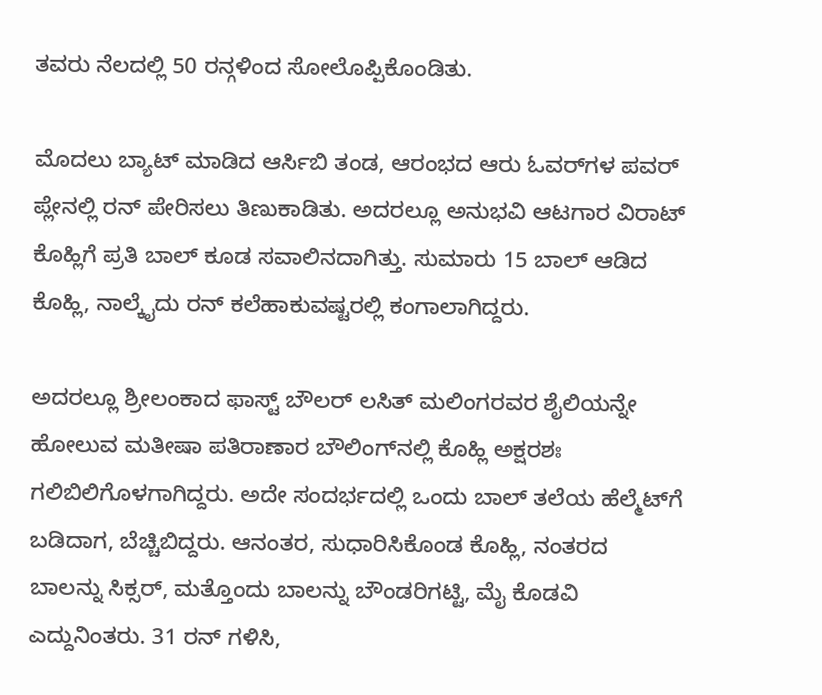ತವರು ನೆಲದಲ್ಲಿ 50 ರನ್ಗಳಿಂದ ಸೋಲೊಪ್ಪಿಕೊಂಡಿತು.

ಮೊದಲು ಬ್ಯಾಟ್ ಮಾಡಿದ ಆರ್ಸಿಬಿ ತಂಡ, ಆರಂಭದ ಆರು ಓವರ್‍‌ಗಳ ಪವರ್ ಪ್ಲೇನಲ್ಲಿ ರನ್ ಪೇರಿಸಲು ತಿಣುಕಾಡಿತು. ಅದರಲ್ಲೂ ಅನುಭವಿ ಆಟಗಾರ ವಿರಾಟ್ ಕೊಹ್ಲಿಗೆ ಪ್ರತಿ ಬಾಲ್ ಕೂಡ ಸವಾಲಿನದಾಗಿತ್ತು. ಸುಮಾರು 15 ಬಾಲ್ ಆಡಿದ ಕೊಹ್ಲಿ, ನಾಲ್ಕೈದು ರನ್ ಕಲೆಹಾಕುವಷ್ಟರಲ್ಲಿ ಕಂಗಾಲಾಗಿದ್ದರು.

ಅದರಲ್ಲೂ ಶ್ರೀಲಂಕಾದ ಫಾಸ್ಟ್ ಬೌಲರ್ ಲಸಿತ್ ಮಲಿಂಗರವರ ಶೈಲಿಯನ್ನೇ ಹೋಲುವ ಮತೀಷಾ ಪತಿರಾಣಾರ ಬೌಲಿಂಗ್‌ನಲ್ಲಿ ಕೊಹ್ಲಿ ಅಕ್ಷರಶಃ ಗಲಿಬಿಲಿಗೊಳಗಾಗಿದ್ದರು. ಅದೇ ಸಂದರ್ಭದಲ್ಲಿ ಒಂದು ಬಾಲ್ ತಲೆಯ ಹೆಲ್ಮೆಟ್‌ಗೆ ಬಡಿದಾಗ, ಬೆಚ್ಚಿಬಿದ್ದರು. ಆನಂತರ, ಸುಧಾರಿಸಿಕೊಂಡ ಕೊಹ್ಲಿ, ನಂತರದ ಬಾಲನ್ನು ಸಿಕ್ಸರ್, ಮತ್ತೊಂದು ಬಾಲನ್ನು ಬೌಂಡರಿಗಟ್ಟಿ, ಮೈ ಕೊಡವಿ ಎದ್ದುನಿಂತರು. 31 ರನ್ ಗಳಿಸಿ,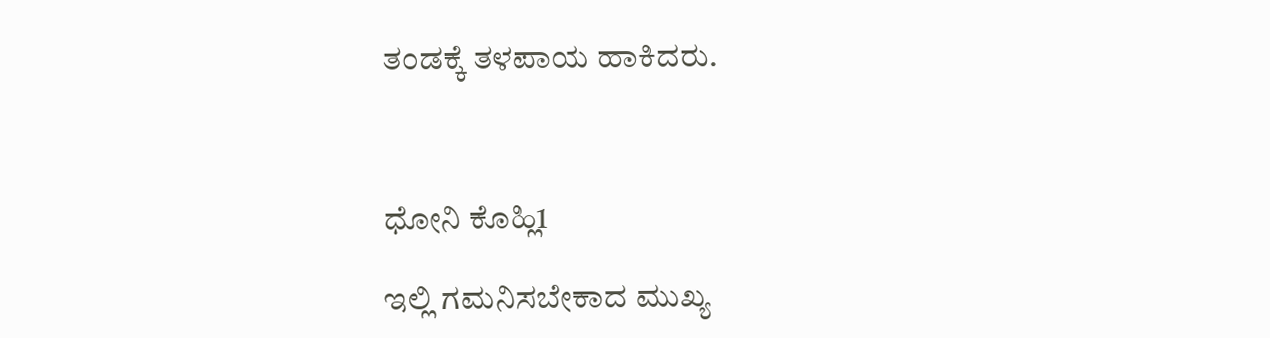ತಂಡಕ್ಕೆ ತಳಪಾಯ ಹಾಕಿದರು.



ಧೋನಿ ಕೊಹ್ಲಿ1

ಇಲ್ಲಿ ಗಮನಿಸಬೇಕಾದ ಮುಖ್ಯ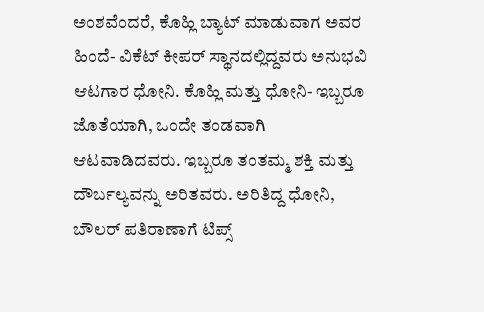ಅಂಶವೆಂದರೆ, ಕೊಹ್ಲಿ ಬ್ಯಾಟ್ ಮಾಡುವಾಗ ಅವರ ಹಿಂದೆ- ವಿಕೆಟ್ ಕೀಪರ್ ಸ್ಥಾನದಲ್ಲಿದ್ದವರು ಅನುಭವಿ ಆಟಗಾರ ಧೋನಿ. ಕೊಹ್ಲಿ ಮತ್ತು ಧೋನಿ- ಇಬ್ಬರೂ ಜೊತೆಯಾಗಿ, ಒಂದೇ ತಂಡವಾಗಿ ಆಟವಾಡಿದವರು. ಇಬ್ಬರೂ ತಂತಮ್ಮ ಶಕ್ತಿ ಮತ್ತು ದೌರ್ಬಲ್ಯವನ್ನು ಅರಿತವರು. ಅರಿತಿದ್ದ ಧೋನಿ, ಬೌಲರ್ ಪತಿರಾಣಾಗೆ ಟಿಪ್ಸ್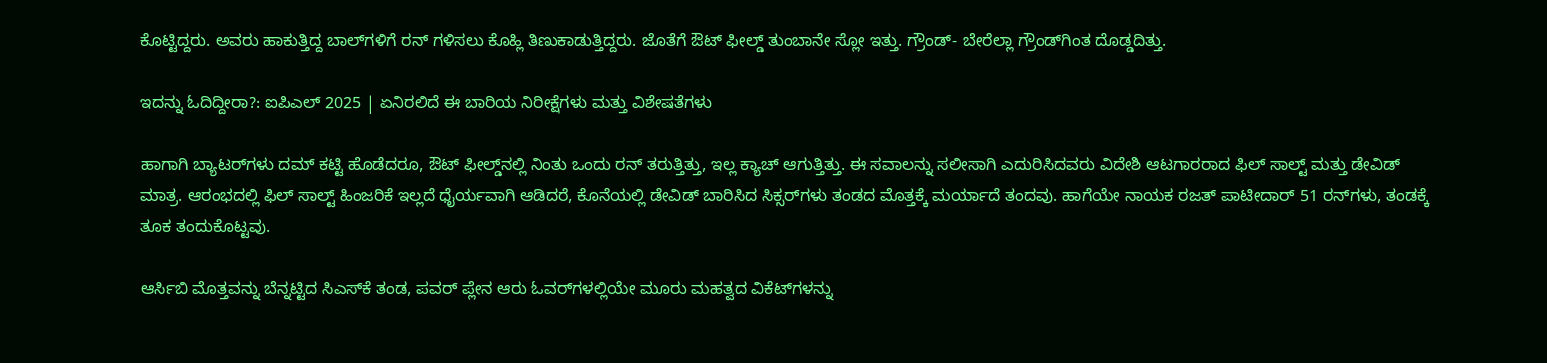ಕೊಟ್ಟಿದ್ದರು. ಅವರು ಹಾಕುತ್ತಿದ್ದ ಬಾಲ್‌ಗಳಿಗೆ ರನ್ ಗಳಿಸಲು ಕೊಹ್ಲಿ ತಿಣುಕಾಡುತ್ತಿದ್ದರು. ಜೊತೆಗೆ ಔಟ್ ಫೀಲ್ಡ್ ತುಂಬಾನೇ ಸ್ಲೋ ಇತ್ತು. ಗ್ರೌಂಡ್- ಬೇರೆಲ್ಲಾ ಗ್ರೌಂಡ್‌ಗಿಂತ ದೊಡ್ಡದಿತ್ತು.

ಇದನ್ನು ಓದಿದ್ದೀರಾ?: ಐಪಿಎಲ್‌ 2025 | ಏನಿರಲಿದೆ ಈ ಬಾರಿಯ ನಿರೀಕ್ಷೆಗಳು ಮತ್ತು ವಿಶೇಷತೆಗಳು

ಹಾಗಾಗಿ ಬ್ಯಾಟರ್‍‌ಗಳು ದಮ್ ಕಟ್ಟಿ ಹೊಡೆದರೂ, ಔಟ್ ಫೀಲ್ಡ್‌ನಲ್ಲಿ ನಿಂತು ಒಂದು ರನ್ ತರುತ್ತಿತ್ತು, ಇಲ್ಲ ಕ್ಯಾಚ್ ಆಗುತ್ತಿತ್ತು. ಈ ಸವಾಲನ್ನು ಸಲೀಸಾಗಿ ಎದುರಿಸಿದವರು ವಿದೇಶಿ ಆಟಗಾರರಾದ ಫಿಲ್ ಸಾಲ್ಟ್ ಮತ್ತು ಡೇವಿಡ್ ಮಾತ್ರ. ಆರಂಭದಲ್ಲಿ ಫಿಲ್ ಸಾಲ್ಟ್ ಹಿಂಜರಿಕೆ ಇಲ್ಲದೆ ಧೈರ್ಯವಾಗಿ ಆಡಿದರೆ, ಕೊನೆಯಲ್ಲಿ ಡೇವಿಡ್ ಬಾರಿಸಿದ ಸಿಕ್ಸರ್‍‌ಗಳು ತಂಡದ ಮೊತ್ತಕ್ಕೆ ಮರ್ಯಾದೆ ತಂದವು. ಹಾಗೆಯೇ ನಾಯಕ ರಜತ್ ಪಾಟೀದಾರ್ 51 ರನ್‌ಗಳು, ತಂಡಕ್ಕೆ ತೂಕ ತಂದುಕೊಟ್ಟವು.

ಆರ್ಸಿಬಿ ಮೊತ್ತವನ್ನು ಬೆನ್ನಟ್ಟಿದ ಸಿಎಸ್‌ಕೆ ತಂಡ, ಪವರ್ ಪ್ಲೇನ ಆರು ಓವರ್‍‌ಗಳಲ್ಲಿಯೇ ಮೂರು ಮಹತ್ವದ ವಿಕೆಟ್‌ಗಳನ್ನು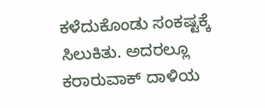ಕಳೆದುಕೊಂಡು ಸಂಕಷ್ಟಕ್ಕೆ ಸಿಲುಕಿತು. ಅದರಲ್ಲೂ ಕರಾರುವಾಕ್ ದಾಳಿಯ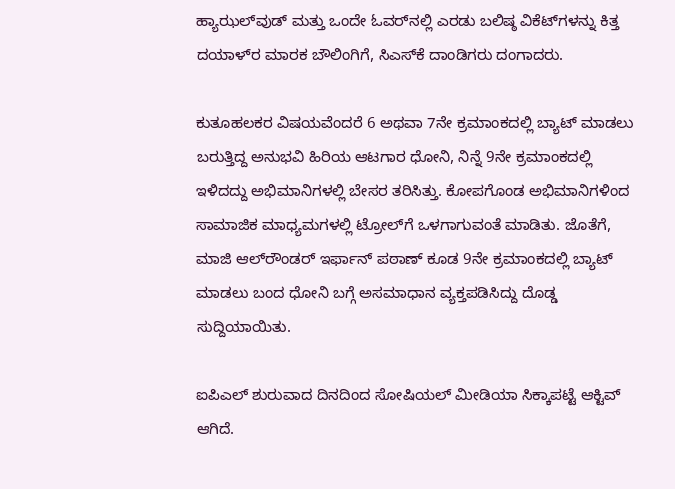ಹ್ಯಾಝಲ್‌ವುಡ್ ಮತ್ತು ಒಂದೇ ಓವರ್‍‌ನಲ್ಲಿ ಎರಡು ಬಲಿಷ್ಠ ವಿಕೆಟ್‌ಗಳನ್ನು ಕಿತ್ತ ದಯಾಳ್‌ರ ಮಾರಕ ಬೌಲಿಂಗಿಗೆ, ಸಿಎಸ್‌ಕೆ ದಾಂಡಿಗರು ದಂಗಾದರು.

ಕುತೂಹಲಕರ ವಿಷಯವೆಂದರೆ 6 ಅಥವಾ 7ನೇ ಕ್ರಮಾಂಕದಲ್ಲಿ ಬ್ಯಾಟ್ ಮಾಡಲು ಬರುತ್ತಿದ್ದ ಅನುಭವಿ ಹಿರಿಯ ಆಟಗಾರ ಧೋನಿ, ನಿನ್ನೆ 9ನೇ ಕ್ರಮಾಂಕದಲ್ಲಿ ಇಳಿದದ್ದು ಅಭಿಮಾನಿಗಳಲ್ಲಿ ಬೇಸರ ತರಿಸಿತ್ತು. ಕೋಪಗೊಂಡ ಅಭಿಮಾನಿಗಳಿಂದ ಸಾಮಾಜಿಕ ಮಾಧ್ಯಮಗಳಲ್ಲಿ ಟ್ರೋಲ್‌ಗೆ ಒಳಗಾಗುವಂತೆ ಮಾಡಿತು. ಜೊತೆಗೆ, ಮಾಜಿ ಆಲ್‌ರೌಂಡರ್ ಇರ್ಫಾನ್ ಪಠಾಣ್ ಕೂಡ 9ನೇ ಕ್ರಮಾಂಕದಲ್ಲಿ ಬ್ಯಾಟ್ ಮಾಡಲು ಬಂದ ಧೋನಿ ಬಗ್ಗೆ ಅಸಮಾಧಾನ ವ್ಯಕ್ತಪಡಿಸಿದ್ದು ದೊಡ್ಡ ಸುದ್ದಿಯಾಯಿತು.

ಐಪಿಎಲ್ ಶುರುವಾದ ದಿನದಿಂದ ಸೋಷಿಯಲ್ ಮೀಡಿಯಾ ಸಿಕ್ಕಾಪಟ್ಟೆ ಆಕ್ಟಿವ್ ಆಗಿದೆ.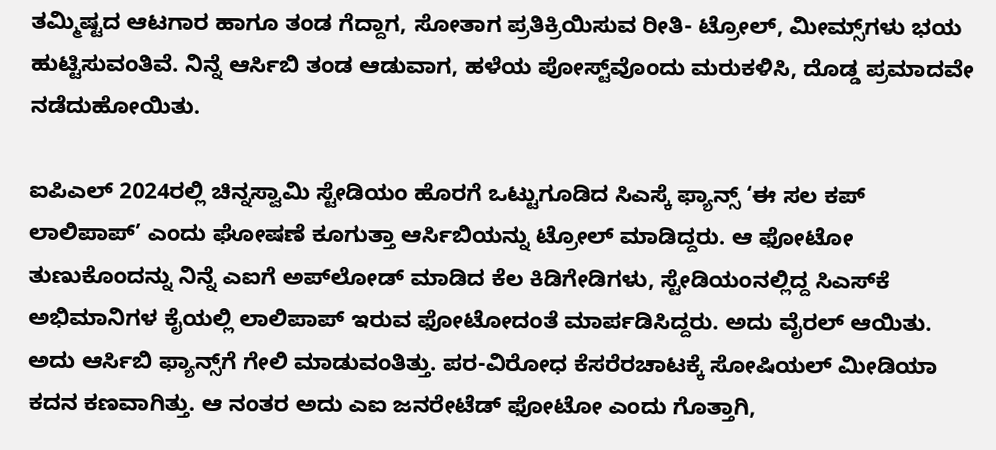ತಮ್ಮಿಷ್ಟದ ಆಟಗಾರ ಹಾಗೂ ತಂಡ ಗೆದ್ದಾಗ, ಸೋತಾಗ ಪ್ರತಿಕ್ರಿಯಿಸುವ ರೀತಿ- ಟ್ರೋಲ್, ಮೀಮ್ಸ್‌ಗಳು ಭಯ ಹುಟ್ಟಿಸುವಂತಿವೆ. ನಿನ್ನೆ ಆರ್ಸಿಬಿ ತಂಡ ಆಡುವಾಗ, ಹಳೆಯ ಪೋಸ್ಟ್‌ವೊಂದು ಮರುಕಳಿಸಿ, ದೊಡ್ಡ ಪ್ರಮಾದವೇ ನಡೆದುಹೋಯಿತು.

ಐಪಿಎಲ್ 2024ರಲ್ಲಿ ಚಿನ್ನಸ್ವಾಮಿ ಸ್ಟೇಡಿಯಂ ಹೊರಗೆ ಒಟ್ಟುಗೂಡಿದ ಸಿಎಸ್ಕೆ ಫ್ಯಾನ್ಸ್ ‘ಈ ಸಲ ಕಪ್ ಲಾಲಿಪಾಪ್’ ಎಂದು ಘೋಷಣೆ ಕೂಗುತ್ತಾ ಆರ್ಸಿಬಿಯನ್ನು ಟ್ರೋಲ್ ಮಾಡಿದ್ದರು. ಆ ಫೋಟೋ ತುಣುಕೊಂದನ್ನು ನಿನ್ನೆ ಎಐಗೆ ಅಪ್‌ಲೋಡ್ ಮಾಡಿದ ಕೆಲ ಕಿಡಿಗೇಡಿಗಳು, ಸ್ಟೇಡಿಯಂನಲ್ಲಿದ್ದ ಸಿಎಸ್‌ಕೆ ಅಭಿಮಾನಿಗಳ ಕೈಯಲ್ಲಿ ಲಾಲಿಪಾಪ್ ಇರುವ ಫೋಟೋದಂತೆ ಮಾರ್ಪಡಿಸಿದ್ದರು. ಅದು ವೈರಲ್ ಆಯಿತು. ಅದು ಆರ್ಸಿಬಿ ಫ್ಯಾನ್ಸ್‌ಗೆ ಗೇಲಿ ಮಾಡುವಂತಿತ್ತು. ಪರ-ವಿರೋಧ ಕೆಸರೆರಚಾಟಕ್ಕೆ ಸೋಷಿಯಲ್ ಮೀಡಿಯಾ ಕದನ ಕಣವಾಗಿತ್ತು. ಆ ನಂತರ ಅದು ಎಐ ಜನರೇಟೆಡ್ ಫೋಟೋ ಎಂದು ಗೊತ್ತಾಗಿ,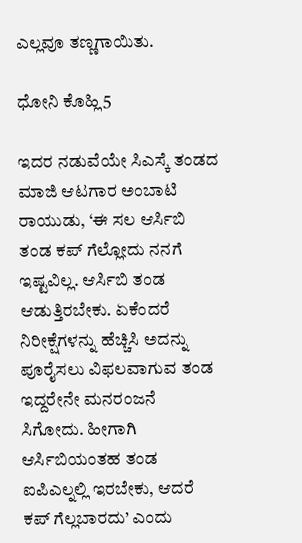ಎಲ್ಲವೂ ತಣ್ಣಗಾಯಿತು.

ಧೋನಿ ಕೊಹ್ಲಿ5

ಇದರ ನಡುವೆಯೇ ಸಿಎಸ್ಕೆ ತಂಡದ ಮಾಜಿ ಆಟಗಾರ ಅಂಬಾಟಿ ರಾಯುಡು, ‘ಈ ಸಲ ಆರ್ಸಿಬಿ ತಂಡ ಕಪ್ ಗೆಲ್ಲೋದು ನನಗೆ ಇಷ್ಟವಿಲ್ಲ. ಆರ್ಸಿಬಿ ತಂಡ ಆಡುತ್ತಿರಬೇಕು. ಏಕೆಂದರೆ ನಿರೀಕ್ಷೆಗಳನ್ನು ಹೆಚ್ಚಿಸಿ ಅದನ್ನು ಪೂರೈಸಲು ವಿಫಲವಾಗುವ ತಂಡ ಇದ್ದರೇನೇ ಮನರಂಜನೆ ಸಿಗೋದು. ಹೀಗಾಗಿ ಆರ್ಸಿಬಿಯಂತಹ ತಂಡ ಐಪಿಎಲ್ನಲ್ಲಿ ಇರಬೇಕು, ಆದರೆ ಕಪ್ ಗೆಲ್ಲಬಾರದು’ ಎಂದು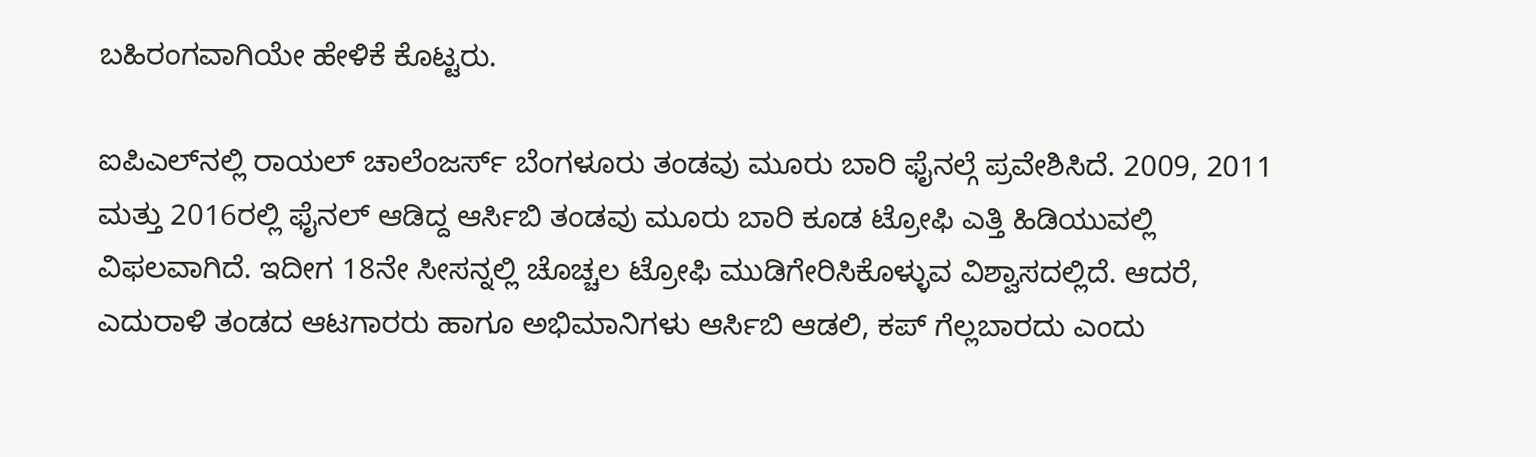ಬಹಿರಂಗವಾಗಿಯೇ ಹೇಳಿಕೆ ಕೊಟ್ಟರು.

ಐಪಿಎಲ್‌ನಲ್ಲಿ ರಾಯಲ್ ಚಾಲೆಂಜರ್ಸ್ ಬೆಂಗಳೂರು ತಂಡವು ಮೂರು ಬಾರಿ ಫೈನಲ್ಗೆ ಪ್ರವೇಶಿಸಿದೆ. 2009, 2011 ಮತ್ತು 2016ರಲ್ಲಿ ಫೈನಲ್ ಆಡಿದ್ದ ಆರ್ಸಿಬಿ ತಂಡವು ಮೂರು ಬಾರಿ ಕೂಡ ಟ್ರೋಫಿ ಎತ್ತಿ ಹಿಡಿಯುವಲ್ಲಿ ವಿಫಲವಾಗಿದೆ. ಇದೀಗ 18ನೇ ಸೀಸನ್ನಲ್ಲಿ ಚೊಚ್ಚಲ ಟ್ರೋಫಿ ಮುಡಿಗೇರಿಸಿಕೊಳ್ಳುವ ವಿಶ್ವಾಸದಲ್ಲಿದೆ. ಆದರೆ, ಎದುರಾಳಿ ತಂಡದ ಆಟಗಾರರು ಹಾಗೂ ಅಭಿಮಾನಿಗಳು ಆರ್ಸಿಬಿ ಆಡಲಿ, ಕಪ್ ಗೆಲ್ಲಬಾರದು ಎಂದು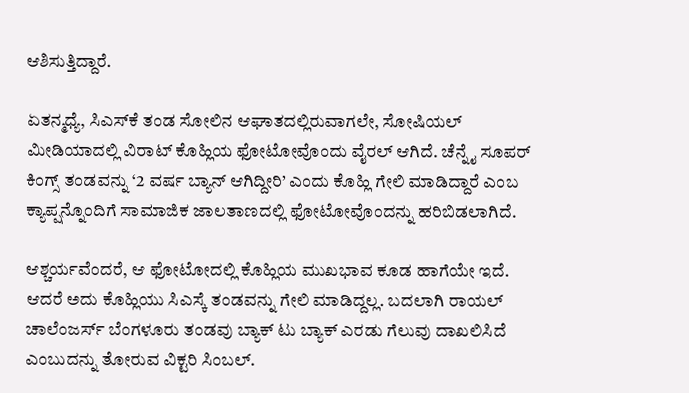ಆಶಿಸುತ್ತಿದ್ದಾರೆ.

ಏತನ್ಮಧ್ಯೆ, ಸಿಎಸ್‌ಕೆ ತಂಡ ಸೋಲಿನ ಆಘಾತದಲ್ಲಿರುವಾಗಲೇ, ಸೋಷಿಯಲ್ ಮೀಡಿಯಾದಲ್ಲಿ ವಿರಾಟ್ ಕೊಹ್ಲಿಯ ಫೋಟೋವೊಂದು ವೈರಲ್ ಆಗಿದೆ. ಚೆನ್ನೈ ಸೂಪರ್ ಕಿಂಗ್ಸ್ ತಂಡವನ್ನು ‘2 ವರ್ಷ ಬ್ಯಾನ್ ಆಗಿದ್ದೀರಿ’ ಎಂದು ಕೊಹ್ಲಿ ಗೇಲಿ ಮಾಡಿದ್ದಾರೆ ಎಂಬ ಕ್ಯಾಪ್ಷನ್ನೊಂದಿಗೆ ಸಾಮಾಜಿಕ ಜಾಲತಾಣದಲ್ಲಿ ಫೋಟೋವೊಂದನ್ನು ಹರಿಬಿಡಲಾಗಿದೆ.

ಆಶ್ಚರ್ಯವೆಂದರೆ, ಆ ಫೋಟೋದಲ್ಲಿ ಕೊಹ್ಲಿಯ ಮುಖಭಾವ ಕೂಡ ಹಾಗೆಯೇ ಇದೆ. ಆದರೆ ಅದು ಕೊಹ್ಲಿಯು ಸಿಎಸ್ಕೆ ತಂಡವನ್ನು ಗೇಲಿ ಮಾಡಿದ್ದಲ್ಲ. ಬದಲಾಗಿ ರಾಯಲ್ ಚಾಲೆಂಜರ್ಸ್ ಬೆಂಗಳೂರು ತಂಡವು ಬ್ಯಾಕ್ ಟು ಬ್ಯಾಕ್ ಎರಡು ಗೆಲುವು ದಾಖಲಿಸಿದೆ ಎಂಬುದನ್ನು ತೋರುವ ವಿಕ್ಟರಿ ಸಿಂಬಲ್.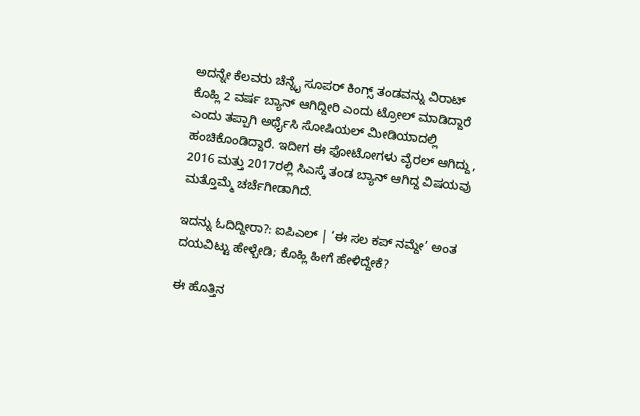ಅದನ್ನೇ ಕೆಲವರು ಚೆನ್ನೈ ಸೂಪರ್ ಕಿಂಗ್ಸ್ ತಂಡವನ್ನು ವಿರಾಟ್ ಕೊಹ್ಲಿ 2 ವರ್ಷ ಬ್ಯಾನ್ ಆಗಿದ್ದೀರಿ ಎಂದು ಟ್ರೋಲ್ ಮಾಡಿದ್ದಾರೆ ಎಂದು ತಪ್ಪಾಗಿ ಅರ್ಥೈಸಿ ಸೋಷಿಯಲ್ ಮೀಡಿಯಾದಲ್ಲಿ ಹಂಚಿಕೊಂಡಿದ್ದಾರೆ. ಇದೀಗ ಈ ಫೋಟೋಗಳು ವೈರಲ್ ಆಗಿದ್ದು, 2016 ಮತ್ತು 2017ರಲ್ಲಿ ಸಿಎಸ್ಕೆ ತಂಡ ಬ್ಯಾನ್ ಆಗಿದ್ದ ವಿಷಯವು ಮತ್ತೊಮ್ಮೆ ಚರ್ಚೆಗೀಡಾಗಿದೆ.

ಇದನ್ನು ಓದಿದ್ದೀರಾ?: ಐಪಿಎಲ್ | ‘ಈ ಸಲ ಕಪ್ ನಮ್ದೇ’ ಅಂತ ದಯವಿಟ್ಟು ಹೇಳ್ಬೇಡಿ; ಕೊಹ್ಲಿ ಹೀಗೆ ಹೇಳಿದ್ದೇಕೆ?

ಈ ಹೊತ್ತಿನ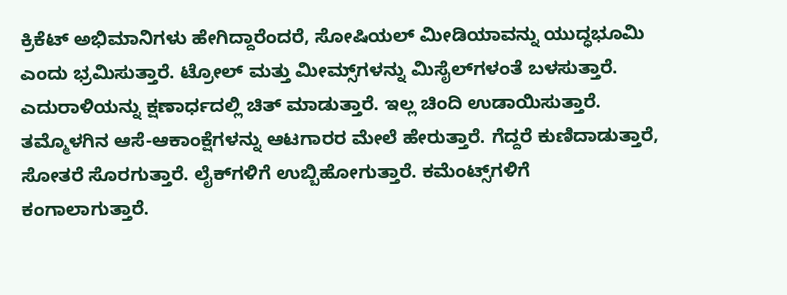ಕ್ರಿಕೆಟ್ ಅಭಿಮಾನಿಗಳು ಹೇಗಿದ್ದಾರೆಂದರೆ, ಸೋಷಿಯಲ್ ಮೀಡಿಯಾವನ್ನು ಯುದ್ಧಭೂಮಿ ಎಂದು ಭ್ರಮಿಸುತ್ತಾರೆ. ಟ್ರೋಲ್ ಮತ್ತು ಮೀಮ್ಸ್‌ಗಳನ್ನು ಮಿಸೈಲ್‌ಗಳಂತೆ ಬಳಸುತ್ತಾರೆ. ಎದುರಾಳಿಯನ್ನು ಕ್ಷಣಾರ್ಧದಲ್ಲಿ ಚಿತ್ ಮಾಡುತ್ತಾರೆ. ಇಲ್ಲ ಚಿಂದಿ ಉಡಾಯಿಸುತ್ತಾರೆ. ತಮ್ಮೊಳಗಿನ ಆಸೆ-ಆಕಾಂಕ್ಷೆಗಳನ್ನು ಆಟಗಾರರ ಮೇಲೆ ಹೇರುತ್ತಾರೆ. ಗೆದ್ದರೆ ಕುಣಿದಾಡುತ್ತಾರೆ, ಸೋತರೆ ಸೊರಗುತ್ತಾರೆ. ಲೈಕ್‌ಗಳಿಗೆ ಉಬ್ಬಿಹೋಗುತ್ತಾರೆ. ಕಮೆಂಟ್ಸ್‌ಗಳಿಗೆ ಕಂಗಾಲಾಗುತ್ತಾರೆ.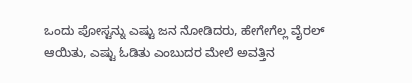ಒಂದು ಪೋಸ್ಟನ್ನು ಎಷ್ಟು ಜನ ನೋಡಿದರು, ಹೇಗೇಗೆಲ್ಲ ವೈರಲ್ ಆಯಿತು, ಎಷ್ಟು ಓಡಿತು ಎಂಬುದರ ಮೇಲೆ ಅವತ್ತಿನ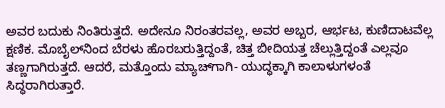ಅವರ ಬದುಕು ನಿಂತಿರುತ್ತದೆ. ಅದೇನೂ ನಿರಂತರವಲ್ಲ, ಅವರ ಅಬ್ಬರ, ಆರ್ಭಟ, ಕುಣಿದಾಟವೆಲ್ಲ ಕ್ಷಣಿಕ. ಮೊಬೈಲ್‌ನಿಂದ ಬೆರಳು ಹೊರಬರುತ್ತಿದ್ದಂತೆ, ಚಿತ್ತ ಬೀದಿಯತ್ತ ಚೆಲ್ಲುತ್ತಿದ್ದಂತೆ ಎಲ್ಲವೂ ತಣ್ಣಗಾಗಿರುತ್ತದೆ. ಆದರೆ, ಮತ್ತೊಂದು ಮ್ಯಾಚ್‌ಗಾಗಿ- ಯುದ್ಧಕ್ಕಾಗಿ ಕಾಲಾಳುಗಳಂತೆ ಸಿದ್ಧರಾಗಿರುತ್ತಾರೆ.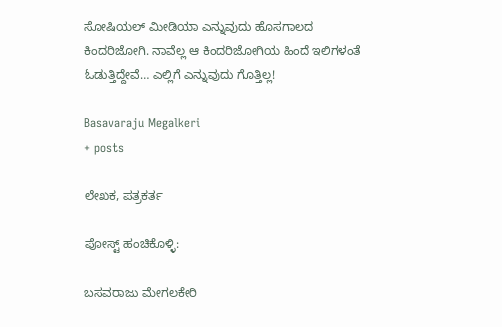ಸೋಷಿಯಲ್ ಮೀಡಿಯಾ ಎನ್ನುವುದು ಹೊಸಗಾಲದ ಕಿಂದರಿಜೋಗಿ. ನಾವೆಲ್ಲ ಆ ಕಿಂದರಿಜೋಗಿಯ ಹಿಂದೆ ಇಲಿಗಳಂತೆ ಓಡುತ್ತಿದ್ದೇವೆ… ಎಲ್ಲಿಗೆ ಎನ್ನುವುದು ಗೊತ್ತಿಲ್ಲ!

Basavaraju Megalkeri
+ posts

ಲೇಖಕ, ಪತ್ರಕರ್ತ

ಪೋಸ್ಟ್ ಹಂಚಿಕೊಳ್ಳಿ:

ಬಸವರಾಜು ಮೇಗಲಕೇರಿ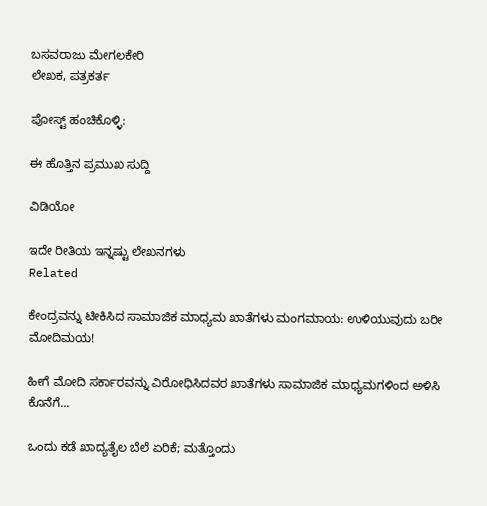ಬಸವರಾಜು ಮೇಗಲಕೇರಿ
ಲೇಖಕ, ಪತ್ರಕರ್ತ

ಪೋಸ್ಟ್ ಹಂಚಿಕೊಳ್ಳಿ:

ಈ ಹೊತ್ತಿನ ಪ್ರಮುಖ ಸುದ್ದಿ

ವಿಡಿಯೋ

ಇದೇ ರೀತಿಯ ಇನ್ನಷ್ಟು ಲೇಖನಗಳು
Related

ಕೇಂದ್ರವನ್ನು ಟೀಕಿಸಿದ ಸಾಮಾಜಿಕ ಮಾಧ್ಯಮ ಖಾತೆಗಳು ಮಂಗಮಾಯ: ಉಳಿಯುವುದು ಬರೀ ಮೋದಿಮಯ!

ಹೀಗೆ ಮೋದಿ ಸರ್ಕಾರವನ್ನು ವಿರೋಧಿಸಿದವರ ಖಾತೆಗಳು ಸಾಮಾಜಿಕ ಮಾಧ್ಯಮಗಳಿಂದ ಅಳಿಸಿ ಕೊನೆಗೆ...

ಒಂದು ಕಡೆ ಖಾದ್ಯತೈಲ ಬೆಲೆ ಏರಿಕೆ; ಮತ್ತೊಂದು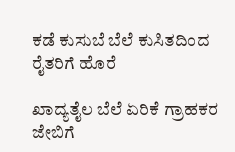ಕಡೆ ಕುಸುಬೆ ಬೆಲೆ ಕುಸಿತದಿಂದ ರೈತರಿಗೆ ಹೊರೆ

ಖಾದ್ಯತೈಲ ಬೆಲೆ ಏರಿಕೆ ಗ್ರಾಹಕರ ಜೇಬಿಗೆ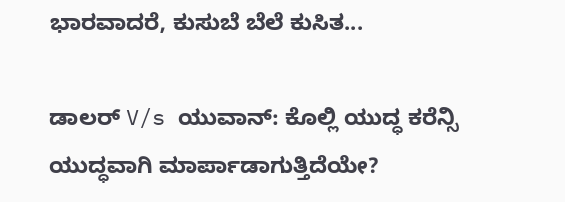ಭಾರವಾದರೆ, ಕುಸುಬೆ ಬೆಲೆ ಕುಸಿತ...

ಡಾಲರ್ V/s ಯುವಾನ್: ಕೊಲ್ಲಿ ಯುದ್ಧ ಕರೆನ್ಸಿ ಯುದ್ಧವಾಗಿ ಮಾರ್ಪಾಡಾಗುತ್ತಿದೆಯೇ?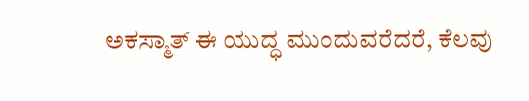ಅಕಸ್ಮಾತ್ ಈ ಯುದ್ಧ ಮುಂದುವರೆದರೆ, ಕೆಲವು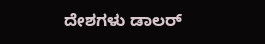ದೇಶಗಳು ಡಾಲರ್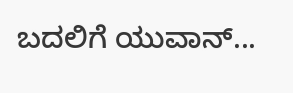ಬದಲಿಗೆ ಯುವಾನ್...